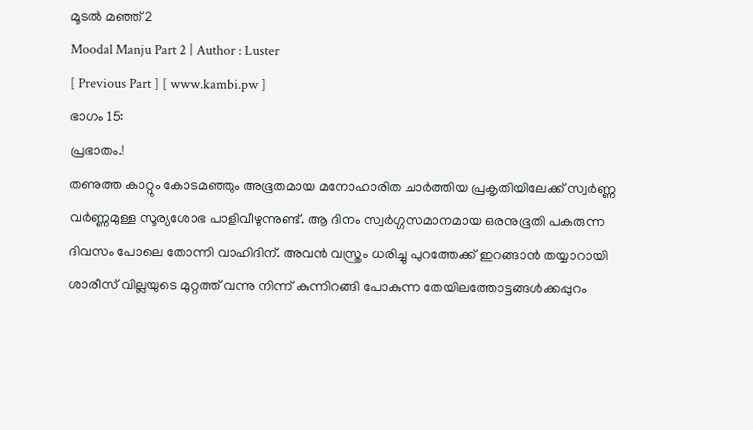മൂടൽ മഞ്ഞ് 2
Moodal Manju Part 2 | Author : Luster
[ Previous Part ] [ www.kambi.pw ]
ഭാഗം 15:
പ്രഭാതം.!
തണുത്ത കാറ്റും കോടമഞ്ഞും അഭൂതമായ മനോഹാരിത ചാർത്തിയ പ്രകൃതിയിലേക്ക് സ്വർണ്ണ വർണ്ണമുള്ള സൂര്യശോഭ പാളിവീഴുന്നുണ്ട്. ആ ദിനം സ്വർഗ്ഗസമാനമായ ഒരനുഭൂതി പകരുന്ന ദിവസം പോലെ തോന്നി വാഹിദിന്. അവൻ വസ്ത്രം ധരിച്ചു പുറത്തേക്ക് ഇറങ്ങാൻ തയ്യാറായി ശാരീസ് വില്ലയുടെ മുറ്റത്ത് വന്നു നിന്ന് കുന്നിറങ്ങി പോകുന്ന തേയിലത്തോട്ടങ്ങൾക്കപ്പുറം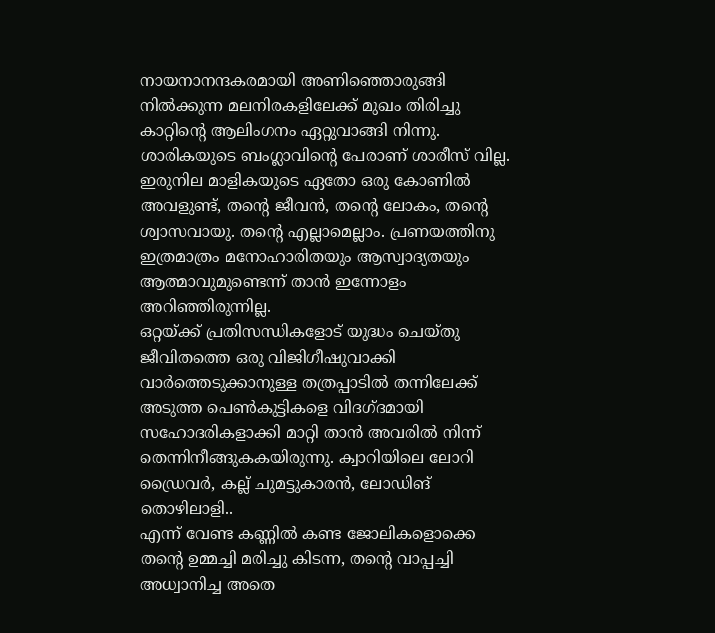നായനാനന്ദകരമായി അണിഞ്ഞൊരുങ്ങി നിൽക്കുന്ന മലനിരകളിലേക്ക് മുഖം തിരിച്ചു കാറ്റിന്റെ ആലിംഗനം ഏറ്റുവാങ്ങി നിന്നു.
ശാരികയുടെ ബംഗ്ലാവിന്റെ പേരാണ് ശാരീസ് വില്ല. ഇരുനില മാളികയുടെ ഏതോ ഒരു കോണിൽ അവളുണ്ട്, തന്റെ ജീവൻ, തന്റെ ലോകം, തന്റെ ശ്വാസവായു. തന്റെ എല്ലാമെല്ലാം. പ്രണയത്തിനു ഇത്രമാത്രം മനോഹാരിതയും ആസ്വാദ്യതയും ആത്മാവുമുണ്ടെന്ന് താൻ ഇന്നോളം അറിഞ്ഞിരുന്നില്ല.
ഒറ്റയ്ക്ക് പ്രതിസന്ധികളോട് യുദ്ധം ചെയ്തു ജീവിതത്തെ ഒരു വിജിഗീഷുവാക്കി വാർത്തെടുക്കാനുള്ള തത്രപ്പാടിൽ തന്നിലേക്ക് അടുത്ത പെൺകുട്ടികളെ വിദഗ്ദമായി സഹോദരികളാക്കി മാറ്റി താൻ അവരിൽ നിന്ന് തെന്നിനീങ്ങുകകയിരുന്നു. ക്വാറിയിലെ ലോറി ഡ്രൈവർ, കല്ല് ചുമട്ടുകാരൻ, ലോഡിങ് തൊഴിലാളി..
എന്ന് വേണ്ട കണ്ണിൽ കണ്ട ജോലികളൊക്കെ തന്റെ ഉമ്മച്ചി മരിച്ചു കിടന്ന, തന്റെ വാപ്പച്ചി അധ്വാനിച്ച അതെ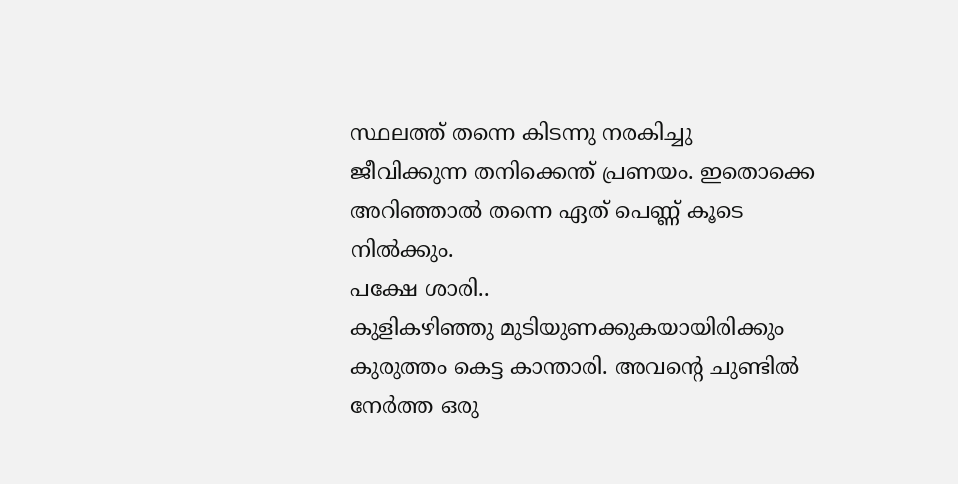സ്ഥലത്ത് തന്നെ കിടന്നു നരകിച്ചു ജീവിക്കുന്ന തനിക്കെന്ത് പ്രണയം. ഇതൊക്കെ അറിഞ്ഞാൽ തന്നെ ഏത് പെണ്ണ് കൂടെ നിൽക്കും.
പക്ഷേ ശാരി..
കുളികഴിഞ്ഞു മുടിയുണക്കുകയായിരിക്കും കുരുത്തം കെട്ട കാന്താരി. അവന്റെ ചുണ്ടിൽ നേർത്ത ഒരു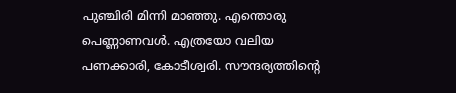പുഞ്ചിരി മിന്നി മാഞ്ഞു. എന്തൊരു പെണ്ണാണവൾ. എത്രയോ വലിയ പണക്കാരി, കോടീശ്വരി. സൗന്ദര്യത്തിന്റെ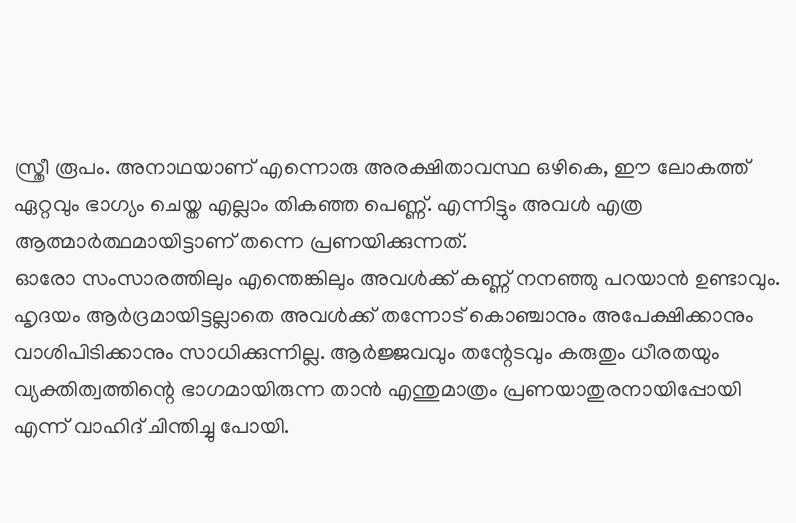സ്ത്രീ രൂപം. അനാഥയാണ് എന്നൊരു അരക്ഷിതാവസ്ഥ ഒഴികെ, ഈ ലോകത്ത് ഏറ്റവും ഭാഗ്യം ചെയ്ത എല്ലാം തികഞ്ഞ പെണ്ണ്. എന്നിട്ടും അവൾ എത്ര ആത്മാർത്ഥമായിട്ടാണ് തന്നെ പ്രണയിക്കുന്നത്.
ഓരോ സംസാരത്തിലും എന്തെങ്കിലും അവൾക്ക് കണ്ണ് നനഞ്ഞു പറയാൻ ഉണ്ടാവും. ഹൃദയം ആർദ്രമായിട്ടല്ലാതെ അവൾക്ക് തന്നോട് കൊഞ്ചാനും അപേക്ഷിക്കാനും വാശിപിടിക്കാനും സാധിക്കുന്നില്ല. ആർജ്ജവവും തന്റേടവും കരുതും ധീരതയും വ്യക്തിത്വത്തിന്റെ ഭാഗമായിരുന്ന താൻ എന്തുമാത്രം പ്രണയാതുരനായിപ്പോയി എന്ന് വാഹിദ് ചിന്തിച്ചു പോയി.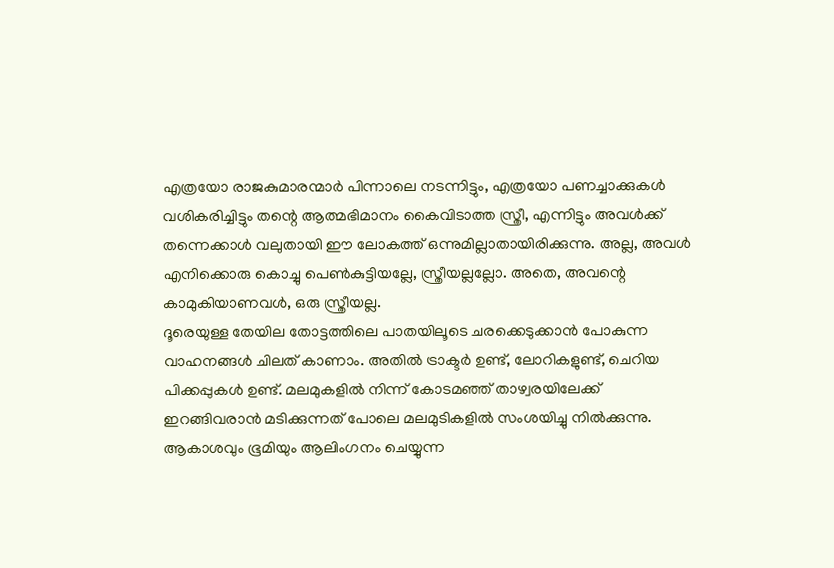എത്രയോ രാജകുമാരന്മാർ പിന്നാലെ നടന്നിട്ടും, എത്രയോ പണച്ചാക്കുകൾ വശികരിച്ചിട്ടും തന്റെ ആത്മഭിമാനം കൈവിടാത്ത സ്ത്രീ, എന്നിട്ടും അവൾക്ക് തന്നെക്കാൾ വലുതായി ഈ ലോകത്ത് ഒന്നുമില്ലാതായിരിക്കുന്നു. അല്ല, അവൾ എനിക്കൊരു കൊച്ചു പെൺകുട്ടിയല്ലേ, സ്ത്രീയല്ലല്ലോ. അതെ, അവന്റെ കാമുകിയാണവൾ, ഒരു സ്ത്രീയല്ല.
ദൂരെയുള്ള തേയില തോട്ടത്തിലെ പാതയിലൂടെ ചരക്കെടുക്കാൻ പോകുന്ന വാഹനങ്ങൾ ചിലത് കാണാം. അതിൽ ട്രാക്ടർ ഉണ്ട്, ലോറികളുണ്ട്, ചെറിയ പിക്കപ്പുകൾ ഉണ്ട്. മലമുകളിൽ നിന്ന് കോടമഞ്ഞ് താഴ്വരയിലേക്ക് ഇറങ്ങിവരാൻ മടിക്കുന്നത് പോലെ മലമുടികളിൽ സംശയിച്ചു നിൽക്കുന്നു. ആകാശവും ഭൂമിയും ആലിംഗനം ചെയ്യുന്ന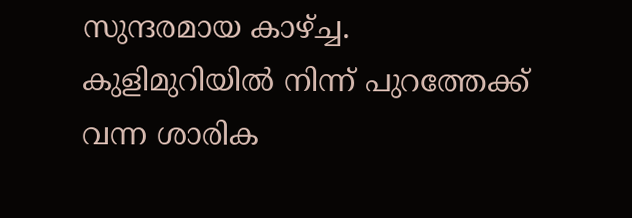സുന്ദരമായ കാഴ്ച്ച.
കുളിമുറിയിൽ നിന്ന് പുറത്തേക്ക് വന്ന ശാരിക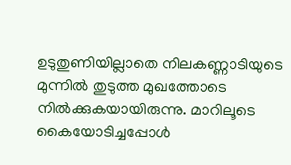ഉടുതുണിയില്ലാതെ നിലകണ്ണാടിയുടെ മുന്നിൽ തുടുത്ത മുഖത്തോടെ നിൽക്കുകയായിരുന്നു. മാറിലൂടെ കൈയോടിച്ചപ്പോൾ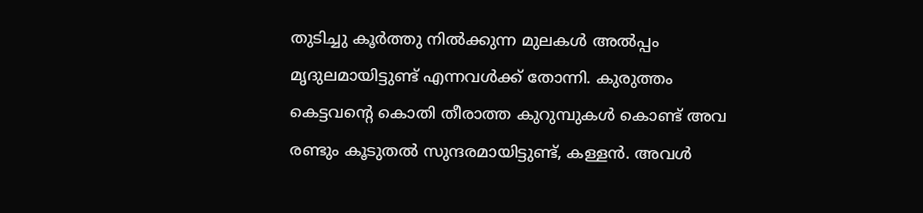തുടിച്ചു കൂർത്തു നിൽക്കുന്ന മുലകൾ അൽപ്പം മൃദുലമായിട്ടുണ്ട് എന്നവൾക്ക് തോന്നി. കുരുത്തം കെട്ടവന്റെ കൊതി തീരാത്ത കുറുമ്പുകൾ കൊണ്ട് അവ രണ്ടും കൂടുതൽ സുന്ദരമായിട്ടുണ്ട്, കള്ളൻ. അവൾ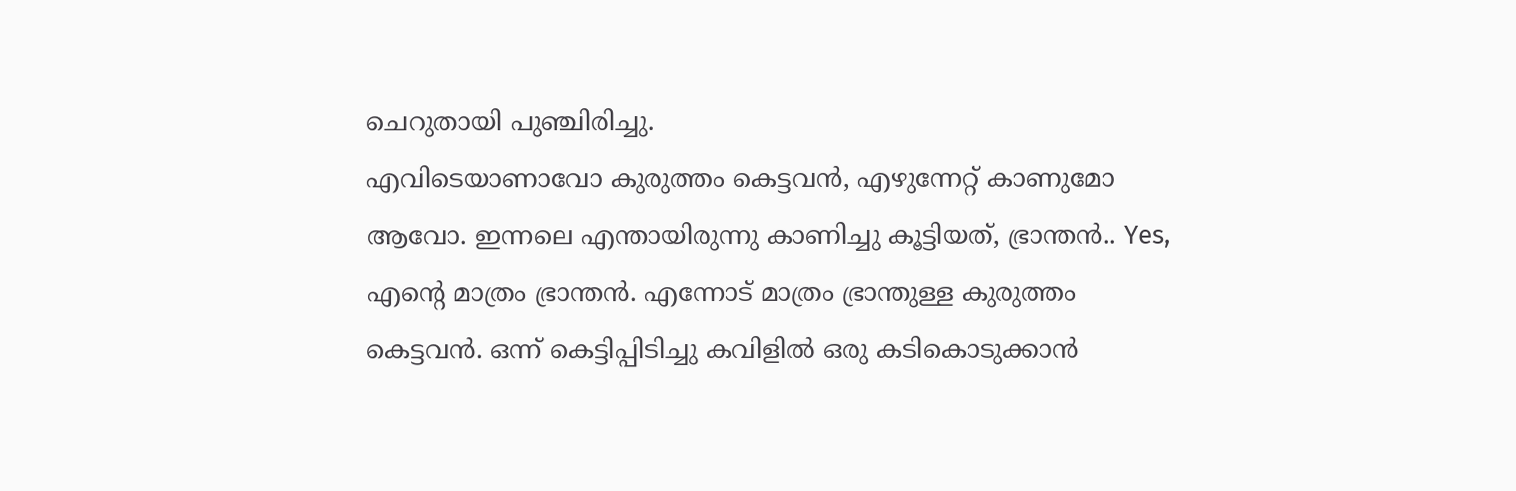ചെറുതായി പുഞ്ചിരിച്ചു.
എവിടെയാണാവോ കുരുത്തം കെട്ടവൻ, എഴുന്നേറ്റ് കാണുമോ ആവോ. ഇന്നലെ എന്തായിരുന്നു കാണിച്ചു കൂട്ടിയത്, ഭ്രാന്തൻ.. Yes, എന്റെ മാത്രം ഭ്രാന്തൻ. എന്നോട് മാത്രം ഭ്രാന്തുള്ള കുരുത്തം കെട്ടവൻ. ഒന്ന് കെട്ടിപ്പിടിച്ചു കവിളിൽ ഒരു കടികൊടുക്കാൻ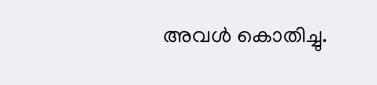അവൾ കൊതിച്ചു.